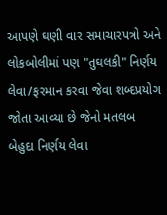આપણે ઘણી વાર સમાચારપત્રો અને લોકબોલીમાં પણ "તુઘલકી" નિર્ણય લેવા/ફરમાન કરવા જેવા શબ્દપ્રયોગ જોતા આવ્યા છે જેનો મતલબ બેહુદા નિર્ણય લેવા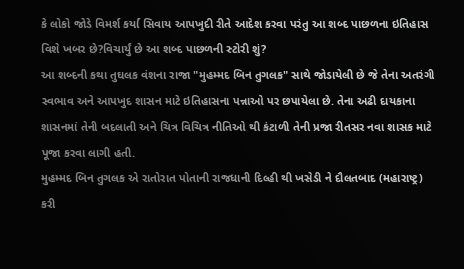કે લોકો જોડે વિમર્શ કર્યા સિવાય આપખુદી રીતે આદેશ કરવા પરંતુ આ શબ્દ પાછળના ઇતિહાસ વિશે ખબર છે?વિચાર્યું છે આ શબ્દ પાછળની સ્ટોરી શું?
આ શબ્દની કથા તુઘલક વંશના રાજા "મુહમ્મદ બિન તુગલક" સાથે જોડાયેલી છે જે તેના અતરંગી સ્વભાવ અને આપખુદ શાસન માટે ઇતિહાસના પન્નાઓ પર છપાયેલા છે. તેના અઢી દાયકાના શાસનમાં તેની બદલાતી અને ચિત્ર વિચિત્ર નીતિઓ થી કંટાળી તેની પ્રજા રીતસર નવા શાસક માટે પૂજા કરવા લાગી હતી.
મુહમ્મદ બિન તુગલક એ રાતોરાત પોતાની રાજધાની દિલ્હી થી ખસેડી ને દૌલતબાદ (મહારાષ્ટ્ર) કરી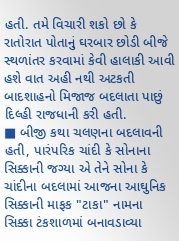હતી. તમે વિચારી શકો છો કે રાતોરાત પોતાનું ઘરબાર છોડી બીજે સ્થળાંતર કરવામાં કેવી હાલાકી આવી હશે વાત અહી નથી અટકતી બાદશાહનો મિજાજ બદલાતા પાછું દિલ્હી રાજધાની કરી હતી.
■ બીજી કથા ચલણના બદલાવની હતી, પારંપરિક ચાંદી કે સોનાના સિક્કાની જગ્યા એ તેને સોના કે ચાંદીના બદલામાં આજના આઘુનિક સિક્કાની માફક "ટાકા" નામના સિક્કા ટંકશાળમાં બનાવડાવ્યા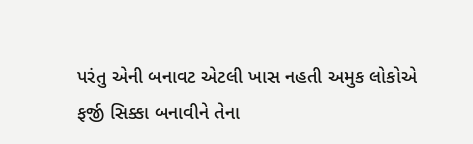પરંતુ એની બનાવટ એટલી ખાસ નહતી અમુક લોકોએ ફર્જી સિક્કા બનાવીને તેના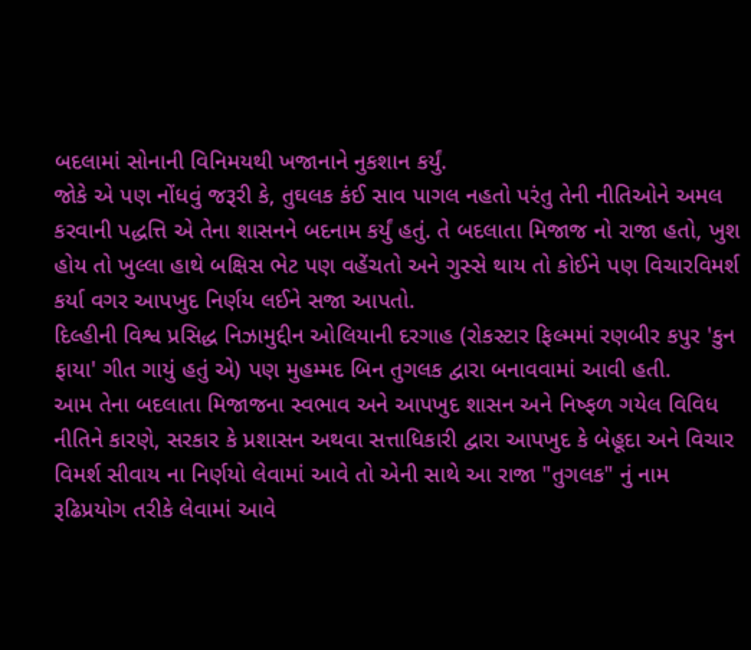બદલામાં સોનાની વિનિમયથી ખજાનાને નુકશાન કર્યું.
જોકે એ પણ નોંધવું જરૂરી કે, તુઘલક કંઈ સાવ પાગલ નહતો પરંતુ તેની નીતિઓને અમલ કરવાની પદ્ધત્તિ એ તેના શાસનને બદનામ કર્યું હતું. તે બદલાતા મિજાજ નો રાજા હતો, ખુશ હોય તો ખુલ્લા હાથે બક્ષિસ ભેટ પણ વહેંચતો અને ગુસ્સે થાય તો કોઈને પણ વિચારવિમર્શ કર્યા વગર આપખુદ નિર્ણય લઈને સજા આપતો.
દિલ્હીની વિશ્વ પ્રસિદ્ધ નિઝામુદ્દીન ઓલિયાની દરગાહ (રોકસ્ટાર ફિલ્મમાં રણબીર કપુર 'કુન ફાયા' ગીત ગાયું હતું એ) પણ મુહમ્મદ બિન તુગલક દ્વારા બનાવવામાં આવી હતી.
આમ તેના બદલાતા મિજાજના સ્વભાવ અને આપખુદ શાસન અને નિષ્ફળ ગયેલ વિવિધ નીતિને કારણે, સરકાર કે પ્રશાસન અથવા સત્તાધિકારી દ્વારા આપખુદ કે બેહૂદા અને વિચાર વિમર્શ સીવાય ના નિર્ણયો લેવામાં આવે તો એની સાથે આ રાજા "તુગલક" નું નામ રૂઢિપ્રયોગ તરીકે લેવામાં આવે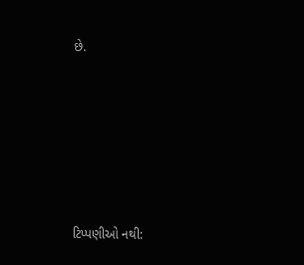છે.






ટિપ્પણીઓ નથી: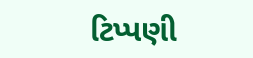ટિપ્પણી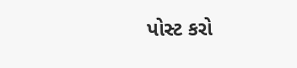પોસ્ટ કરો